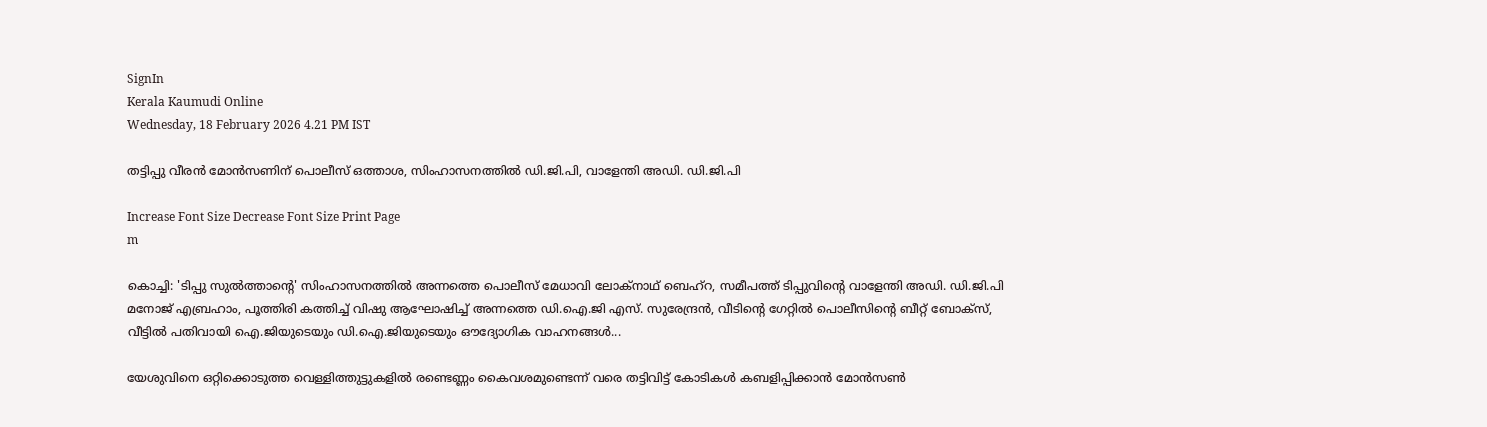SignIn
Kerala Kaumudi Online
Wednesday, 18 February 2026 4.21 PM IST

തട്ടിപ്പു വീരൻ മോൻസണിന് പൊലീസ് ഒത്താശ, സിംഹാസനത്തിൽ ഡി.ജി.പി, വാളേന്തി അഡി. ഡി.ജി.പി

Increase Font Size Decrease Font Size Print Page
m

കൊച്ചി: 'ടിപ്പു സുൽത്താന്റെ' സിംഹാസനത്തിൽ അന്നത്തെ പൊലീസ് മേധാവി ലോക്നാഥ് ബെഹ്റ, സമീപത്ത് ടിപ്പുവിന്റെ വാളേന്തി അഡി. ഡി.ജി.പി മനോജ് എബ്രഹാം, പൂത്തിരി കത്തിച്ച് വിഷു ആഘോഷിച്ച് അന്നത്തെ ഡി.ഐ.ജി എസ്. സുരേന്ദ്രൻ, വീടിന്റെ ഗേറ്റിൽ പൊലീസിന്റെ ബീറ്റ് ബോക്സ്, വീട്ടിൽ പതിവായി ഐ.ജിയുടെയും ഡി.ഐ.ജിയുടെയും ഔദ്യോഗിക വാഹനങ്ങൾ...

യേശുവിനെ ഒറ്റിക്കൊടുത്ത വെള്ളിത്തുട്ടുകളിൽ രണ്ടെണ്ണം കൈവശമുണ്ടെന്ന് വരെ തട്ടിവിട്ട് കോടികൾ കബളിപ്പിക്കാൻ മോൻസൺ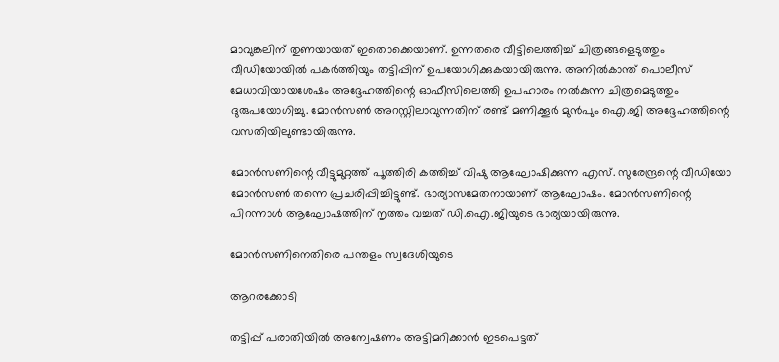മാവുങ്കലിന് തുണയായത് ഇതൊക്കെയാണ്. ഉന്നതരെ വീട്ടിലെത്തിച്ച് ചിത്രങ്ങളെടുത്തും വീഡിയോയിൽ പകർത്തിയും തട്ടിപ്പിന് ഉപയോഗിക്കുകയായിരുന്നു. അനിൽകാന്ത് പൊലീസ് മേധാവിയായശേഷം അദ്ദേഹത്തിന്റെ ഓഫീസിലെത്തി ഉപഹാരം നൽകുന്ന ചിത്രമെടുത്തും ദുരുപയോഗിച്ചു. മോൻസൺ അറസ്റ്റിലാവുന്നതിന് രണ്ട് മണിക്കൂർ മുൻപും ഐ.ജി അദ്ദേഹത്തിന്റെ വസതിയിലുണ്ടായിരുന്നു.

മോൻസണിന്റെ വീട്ടുമുറ്റത്ത് പൂത്തിരി കത്തിച്ച് വിഷു ആഘോഷിക്കുന്ന എസ്. സുരേന്ദ്രന്റെ വീഡിയോ മോൻസൺ തന്നെ പ്രചരിപ്പിച്ചിട്ടുണ്ട്. ഭാര്യാസമേതനായാണ് ആഘോഷം. മോൻസണിന്റെ പിറന്നാൾ ആഘോഷത്തിന് നൃത്തം വച്ചത് ഡി.ഐ.ജിയുടെ ഭാര്യയായിരുന്നു.

മോൻസണിനെതിരെ പന്തളം സ്വദേശിയുടെ

ആറരക്കോടി

തട്ടിപ്പ് പരാതിയിൽ അന്വേഷണം അട്ടിമറിക്കാൻ ഇടപെട്ടത്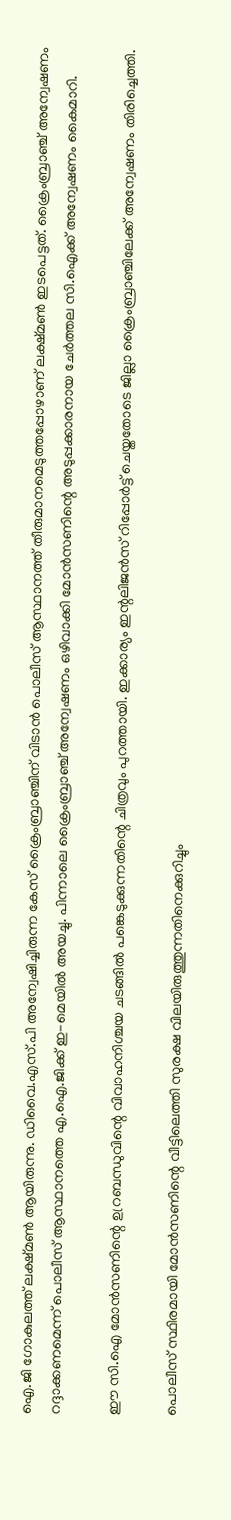ഐ.ജി ഗോകുലത്ത് ലക്ഷ്മൺ ആയിരുന്നു. ഡിവൈ.എസ്.പി അന്വേഷിച്ചിരുന്ന കേസ് ക്രൈംബ്രാഞ്ചിന് വിടാൻ പൊലീസ് ആസ്ഥാനത്ത് തീരുമാനമെടുത്തപ്പോഴാണ് ലക്ഷ്മൺ ഇടപെട്ടത്. ക്രൈംബ്രാഞ്ച് അന്വേഷണം റദ്ദാക്കണമെന്ന് പൊലീസ് ആസ്ഥാനത്തെ എ.ഐ.ജിക്ക് ഇ-മെയിൽ അയച്ചു. പിന്നാലെ ക്രൈംബ്രാഞ്ച് അന്വേഷണം ഒഴിവാക്കി മോൻസണിന്റെ അടുപ്പക്കാരനായ ചേർത്തല സി.ഐക്ക് അന്വേഷണം കൈമാറി.

ഈ സി.ഐ മോൻസണിന്റെ ഉറ്രബന്ധുവിന്റെ വിവാഹനിശ്ചയ ചടങ്ങിൽ പങ്കെടുക്കുന്നതിന്റെ ചിത്രവും പുറത്തായി. ഇക്കാര്യം ഇന്റലിജൻസ് റിപ്പോർട്ട് ചെയ്തതോടെ ജില്ലാ ക്രൈംബ്രാഞ്ചിലേക്ക് അന്വേഷണം തിരിച്ചെത്തി.

പൊലീസ് സ്ഥിരമായി മോൻസണിന്റെ വീട്ടിലെത്തി സുരക്ഷ വിലയിരുത്തുന്നതിനെക്കുറിച്ചും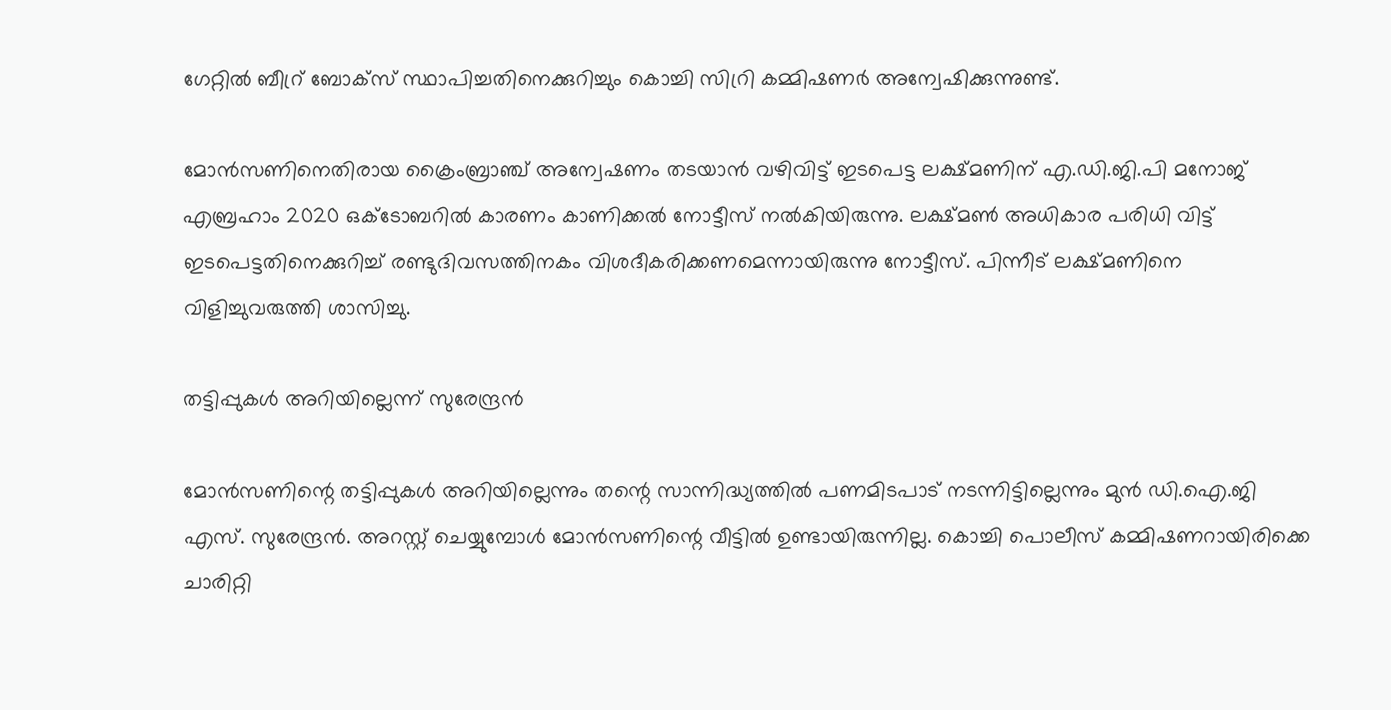ഗേറ്റിൽ ബീറ്ര് ബോക്സ് സ്ഥാപിച്ചതിനെക്കുറിച്ചും കൊച്ചി സിറ്രി കമ്മിഷണർ അന്വേഷിക്കുന്നുണ്ട്.

മോൻസണിനെതിരായ ക്രൈംബ്രാഞ്ച് അന്വേഷണം തടയാൻ വഴിവിട്ട് ഇടപെട്ട ലക്ഷ്മണിന് എ.ഡി.ജി.പി മനോജ് എബ്രഹാം 2020 ഒക്ടോബറിൽ കാരണം കാണിക്കൽ നോട്ടീസ് നൽകിയിരുന്നു. ലക്ഷ്‌മൺ അധികാര പരിധി വിട്ട് ഇടപെട്ടതിനെക്കുറിച്ച് രണ്ടുദിവസത്തിനകം വിശദീകരിക്കണമെന്നായിരുന്നു നോട്ടീസ്. പിന്നീട് ലക്ഷ്മണിനെ വിളിച്ചുവരുത്തി ശാസിച്ചു.

തട്ടിപ്പുകൾ അറിയില്ലെന്ന് സുരേന്ദ്രൻ

മോൻസണിന്റെ തട്ടിപ്പുകൾ അറിയില്ലെന്നും തന്റെ സാന്നിദ്ധ്യത്തിൽ പണമിടപാട് നടന്നിട്ടില്ലെന്നും മുൻ ഡി.ഐ.ജി എസ്. സുരേന്ദ്രൻ. അറസ്റ്റ് ചെയ്യുമ്പോൾ മോൻസണിന്റെ വീട്ടിൽ ഉണ്ടായിരുന്നില്ല. കൊച്ചി പൊലീസ് കമ്മിഷണറായിരിക്കെ ചാരിറ്റി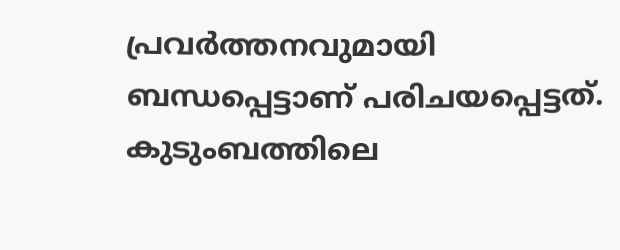പ്രവർത്തനവുമായി ബന്ധപ്പെട്ടാണ് പരിചയപ്പെട്ടത്. കുടുംബത്തിലെ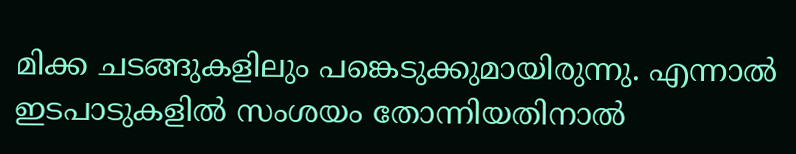മിക്ക ചടങ്ങുകളിലും പങ്കെടുക്കുമായിരുന്നു. എന്നാൽ ഇടപാടുകളിൽ സംശയം തോന്നിയതിനാൽ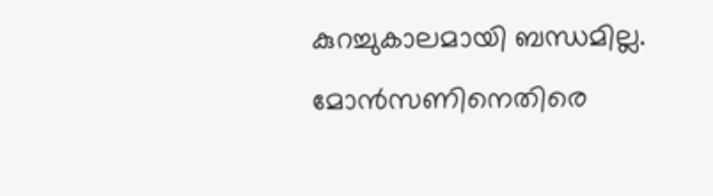കുറച്ചുകാലമായി ബന്ധമില്ല. മോൻസണിനെതിരെ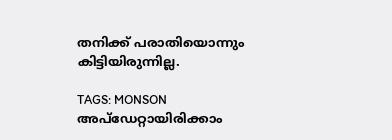തനിക്ക് പരാതിയൊന്നും കിട്ടിയിരുന്നില്ല.

TAGS: MONSON
അപ്ഡേറ്റായിരിക്കാം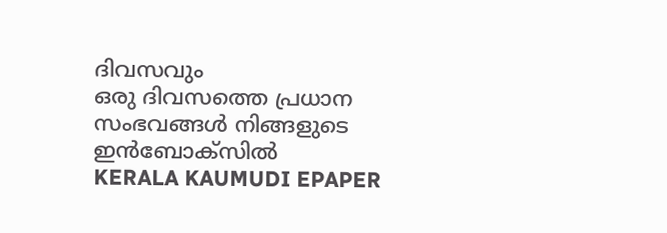ദിവസവും
ഒരു ദിവസത്തെ പ്രധാന സംഭവങ്ങൾ നിങ്ങളുടെ ഇൻബോക്സിൽ
KERALA KAUMUDI EPAPER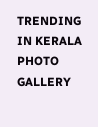TRENDING IN KERALA
PHOTO GALLERY